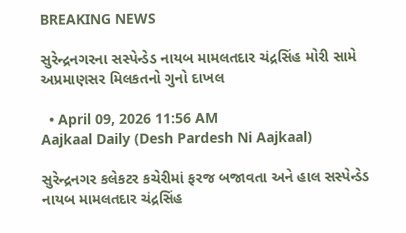BREAKING NEWS

સુરેન્દ્રનગરના સસ્પેન્ડેડ નાયબ મામલતદાર ચંદ્રસિંહ મોરી સામે અપ્રમાણસર મિલકતનો ગુનો દાખલ

  • April 09, 2026 11:56 AM
Aajkaal Daily (Desh Pardesh Ni Aajkaal)

સુરેન્દ્રનગર કલેકટર કચેરીમાં ફરજ બજાવતા અને હાલ સસ્પેન્ડેડ નાયબ મામલતદાર ચંદ્રસિંહ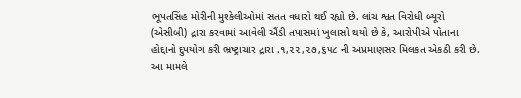ભૂપતસિંહ મોરીની મુશ્કેલીઓમાં સતત વધારો થઈ રહ્યો છે. લાંચ શ્વત વિરોધી બ્યૂરો (એસીબી) દ્રારા કરવામાં આવેલી ઐંડી તપાસમાં ખુલાસો થયો છે કે, આરોપીએ પોતાના હોદ્દાનો દુપયોગ કરી ભ્રષ્ટ્રાચાર દ્રારા .૧,૨૨,૨૭,૬૫૮ ની અપ્રમાણસર મિલકત એકઠી કરી છે. આ મામલે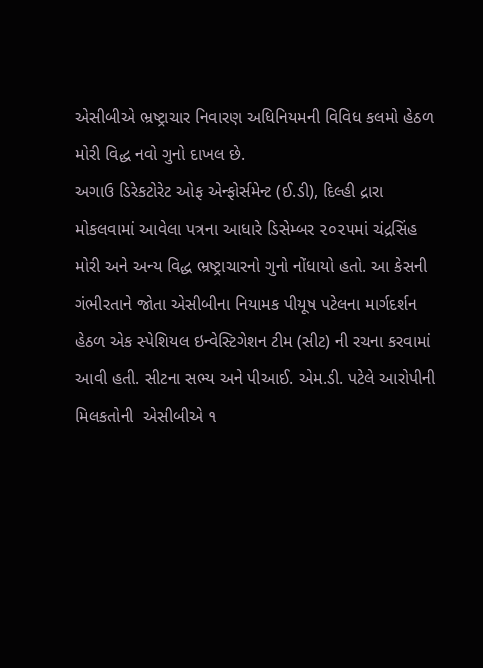એસીબીએ ભ્રષ્ટ્રાચાર નિવારણ અધિનિયમની વિવિધ કલમો હેઠળ મોરી વિદ્ધ નવો ગુનો દાખલ છે.
અગાઉ ડિરેકટોરેટ ઓફ એન્ફોર્સમેન્ટ (ઈ.ડી), દિલ્હી દ્રારા મોકલવામાં આવેલા પત્રના આધારે ડિસેમ્બર ૨૦૨૫માં ચંદ્રસિંહ મોરી અને અન્ય વિદ્ધ ભ્રષ્ટ્રાચારનો ગુનો નોંધાયો હતો. આ કેસની ગંભીરતાને જોતા એસીબીના નિયામક પીયૂષ પટેલના માર્ગદર્શન હેઠળ એક સ્પેશિયલ ઇન્વેસ્ટિગેશન ટીમ (સીટ) ની રચના કરવામાં આવી હતી. સીટના સભ્ય અને પીઆઈ. એમ.ડી. પટેલે આરોપીની મિલકતોની  એસીબીએ ૧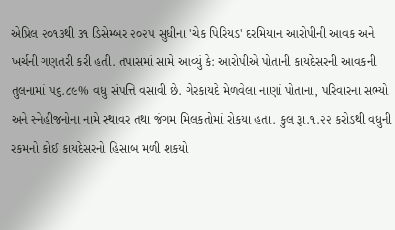એપ્રિલ ૨૦૧૩થી ૩૧ ડિસેમ્બર ૨૦૨૫ સુધીના 'ચેક પિરિયડ' દરમિયાન આરોપીની આવક અને ખર્ચની ગણતરી કરી હતી. તપાસમાં સામે આવ્યું કે: આરોપીએ પોતાની કાયદેસરની આવકની તુલનામાં ૫૬.૮૯% વધુ સંપત્તિ વસાવી છે. ગેરકાયદે મેળવેલા નાણાં પોતાના, પરિવારના સભ્યો અને સ્નેહીજનોના નામે સ્થાવર તથા જંગમ મિલકતોમાં રોકયા હતા. કુલ રૂા.૧.૨૨ કરોડથી વધુની રકમનો કોઈ કાયદેસરનો હિસાબ મળી શકયો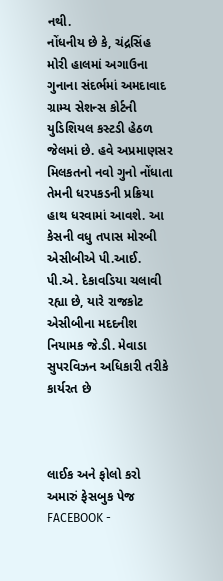નથી.
નોંધનીય છે કે, ચંદ્રસિંહ મોરી હાલમાં અગાઉના ગુનાના સંદર્ભમાં અમદાવાદ ગ્રામ્ય સેશન્સ કોર્ટની યુડિશિયલ કસ્ટડી હેઠળ જેલમાં છે. હવે અપ્રમાણસર મિલકતનો નવો ગુનો નોંધાતા તેમની ધરપકડની પ્રક્રિયા હાથ ધરવામાં આવશે. આ કેસની વધુ તપાસ મોરબી એસીબીએ પી.આઈ. પી.એ. દેકાવડિયા ચલાવી રહ્યા છે, યારે રાજકોટ એસીબીના મદદનીશ નિયામક જે.ડી. મેવાડા સુપરવિઝન અધિકારી તરીકે કાર્યરત છે



લાઈક અને ફોલો કરો અમારું ફેસબુક પેજ FACEBOOK -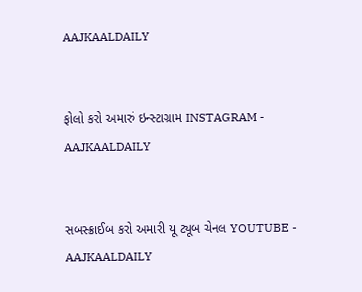AAJKAALDAILY


ફોલો કરો અમારું ઇન્સ્ટાગ્રામ INSTAGRAM - AAJKAALDAILY


સબસ્ક્રાઈબ કરો અમારી યૂ ટ્યૂબ ચેનલ YOUTUBE - AAJKAALDAILY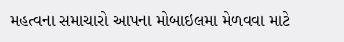મહત્વના સમાચારો આપના મોબાઇલમા મેળવવા માટે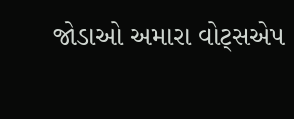જોડાઓ અમારા વોટ્સએપ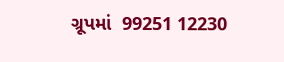ગ્રૂપમાં  99251 12230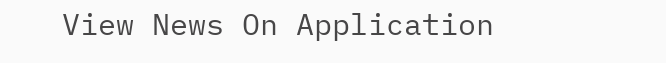View News On Application